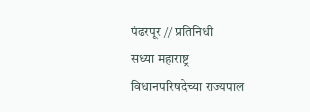पंढरपूर // प्रतिनिधी
सध्या महाराष्ट्र विधानपरिषदेच्या राज्यपाल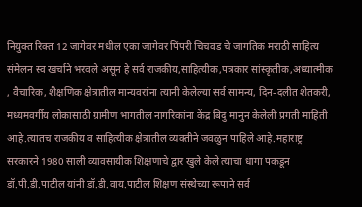नियुक्त रिक्त 12 जागेवर मधील एका जागेवर पिंपरी चिचवड चे जागतिक मराठी साहित्य संमेलन स्व खर्चाने भरवले असून हे सर्व राजकीय,साहित्यीक,पत्रकार सांस्कृतीक,अध्यात्मीक , वैचारिक, शैक्षणिक क्षेत्रातील मान्यवरांना त्यानी केलेल्या सर्व सामन्य, दिन-दलीत शेतकरी, मध्यमवर्गीय लोकासाठी ग्रामीण भागतील नागरिकांना केंद्र बिदु मानुन केलेली प्रगती माहिती आहे.त्यातच राजकीय व साहित्यीक क्षेत्रातील व्यक्तीने जवळुन पाहिले आहे.महाराष्ट्र सरकारने 1980 साली व्यावसायीक शिक्षणाचे द्वार खुले केले त्याचा धागा पकडून डॉ.पी.डी.पाटील यांनी डॉ.डी.वाय.पाटील शिक्षण संस्थेच्या रूपाने सर्व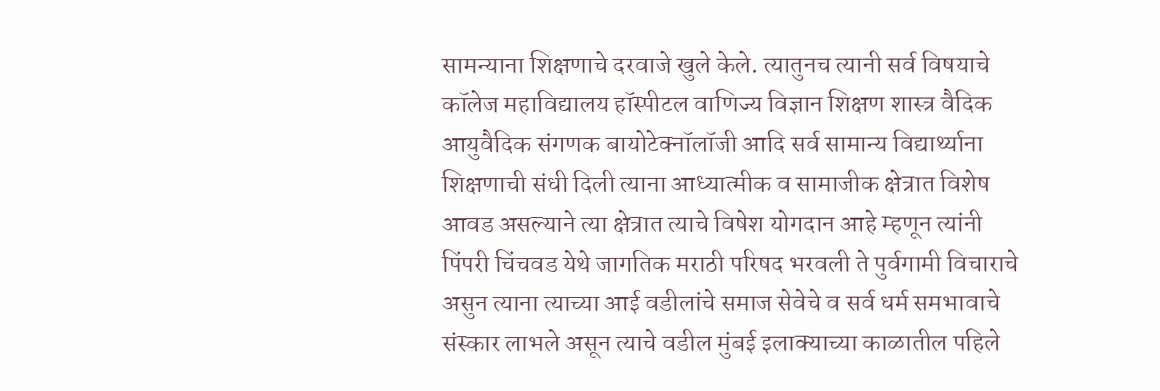सामन्याना शिक्षणाचे दरवाजे खुले केले. त्यातुनच त्यानी सर्व विषयाचे कॉलेज महाविद्यालय हॉस्पीटल वाणिज्य विज्ञान शिक्षण शास्त्र वैदिक आयुवैदिक संगणक बायोटेक्नॉलॉजी आदि सर्व सामान्य विद्यार्थ्याना शिक्षणाची संधी दिली त्याना आध्यात्मीक व सामाजीक क्षेत्रात विशेष आवड असल्याने त्या क्षेत्रात त्याचे विषेश योगदान आहे म्हणून त्यांनी पिंपरी चिंचवड येथे जागतिक मराठी परिषद भरवली ते पुर्वगामी विचाराचे असुन त्याना त्याच्या आई वडीलांचे समाज सेवेचे व सर्व धर्म समभावाचे संस्कार लाभले असून त्याचे वडील मुंबई इलाक्याच्या काळातील पहिले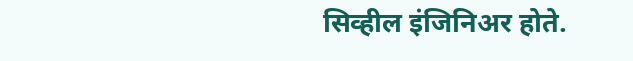सिव्हील इंजिनिअर होते.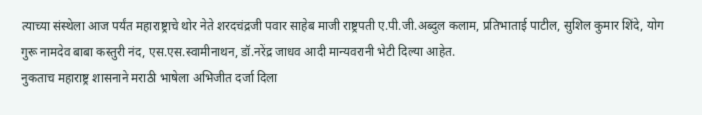त्याच्या संस्थेला आज पर्यंत महाराष्ट्राचे थोर नेते शरदचंद्रजी पवार साहेब माजी राष्ट्रपती ए.पी.जी.अब्दुल कलाम, प्रतिभाताई पाटील, सुशिल कुमार शिंदे, योग गुरू नामदेव बाबा कस्तुरी नंद, एस.एस.स्वामीनाथन, डॉ.नरेंद्र जाधव आदी मान्यवरानी भेटी दिल्या आहेत.
नुकताच महाराष्ट्र शासनाने मराठी भाषेला अभिजीत दर्जा दिला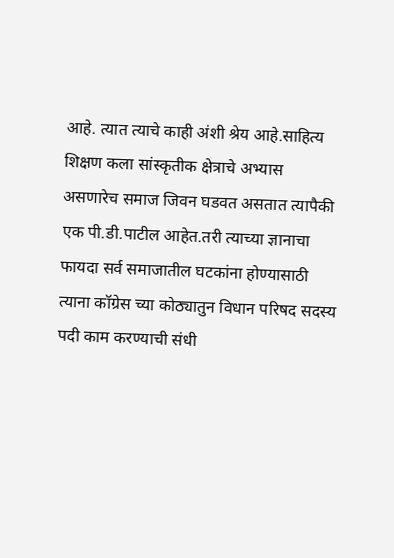आहे. त्यात त्याचे काही अंशी श्रेय आहे.साहित्य शिक्षण कला सांस्कृतीक क्षेत्राचे अभ्यास असणारेच समाज जिवन घडवत असतात त्यापैकी एक पी.डी.पाटील आहेत.तरी त्याच्या ज्ञानाचा फायदा सर्व समाजातील घटकांना होण्यासाठी त्याना कॉग्रेस च्या कोठ्यातुन विधान परिषद सदस्य पदी काम करण्याची संधी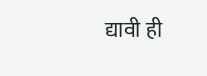द्यावी ही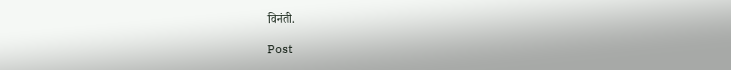विनंती.

Post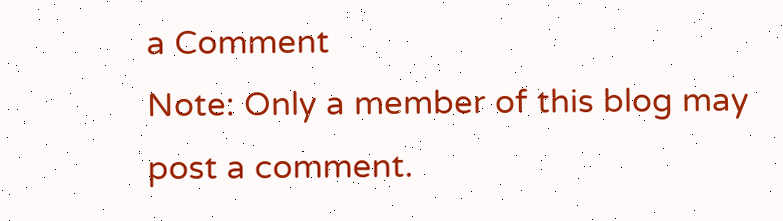a Comment
Note: Only a member of this blog may post a comment.